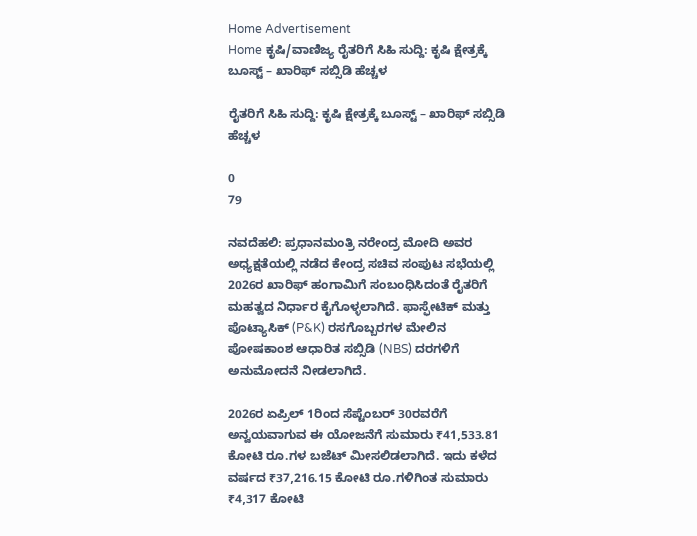Home Advertisement
Home ಕೃಷಿ/ವಾಣಿಜ್ಯ ರೈತರಿಗೆ ಸಿಹಿ ಸುದ್ದಿ: ಕೃಷಿ ಕ್ಷೇತ್ರಕ್ಕೆ ಬೂಸ್ಟ್ – ಖಾರಿಫ್ ಸಬ್ಸಿಡಿ ಹೆಚ್ಚಳ

ರೈತರಿಗೆ ಸಿಹಿ ಸುದ್ದಿ: ಕೃಷಿ ಕ್ಷೇತ್ರಕ್ಕೆ ಬೂಸ್ಟ್ – ಖಾರಿಫ್ ಸಬ್ಸಿಡಿ ಹೆಚ್ಚಳ

0
79

ನವದೆಹಲಿ: ಪ್ರಧಾನಮಂತ್ರಿ ನರೇಂದ್ರ ಮೋದಿ ಅವರ ಅಧ್ಯಕ್ಷತೆಯಲ್ಲಿ ನಡೆದ ಕೇಂದ್ರ ಸಚಿವ ಸಂಪುಟ ಸಭೆಯಲ್ಲಿ 2026ರ ಖಾರಿಫ್ ಹಂಗಾಮಿಗೆ ಸಂಬಂಧಿಸಿದಂತೆ ರೈತರಿಗೆ ಮಹತ್ವದ ನಿರ್ಧಾರ ಕೈಗೊಳ್ಳಲಾಗಿದೆ. ಫಾಸ್ಫೇಟಿಕ್ ಮತ್ತು ಪೊಟ್ಯಾಸಿಕ್ (P&K) ರಸಗೊಬ್ಬರಗಳ ಮೇಲಿನ ಪೋಷಕಾಂಶ ಆಧಾರಿತ ಸಬ್ಸಿಡಿ (NBS) ದರಗಳಿಗೆ ಅನುಮೋದನೆ ನೀಡಲಾಗಿದೆ.

2026ರ ಏಪ್ರಿಲ್ 1ರಿಂದ ಸೆಪ್ಟೆಂಬರ್ 30ರವರೆಗೆ ಅನ್ವಯವಾಗುವ ಈ ಯೋಜನೆಗೆ ಸುಮಾರು ₹41,533.81 ಕೋಟಿ ರೂ.ಗಳ ಬಜೆಟ್ ಮೀಸಲಿಡಲಾಗಿದೆ. ಇದು ಕಳೆದ ವರ್ಷದ ₹37,216.15 ಕೋಟಿ ರೂ.ಗಳಿಗಿಂತ ಸುಮಾರು ₹4,317 ಕೋಟಿ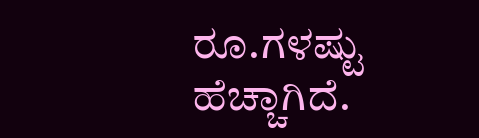ರೂ.ಗಳಷ್ಟು ಹೆಚ್ಚಾಗಿದೆ.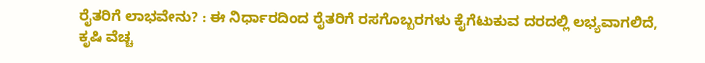ರೈತರಿಗೆ ಲಾಭವೇನು? : ಈ ನಿರ್ಧಾರದಿಂದ ರೈತರಿಗೆ ರಸಗೊಬ್ಬರಗಳು ಕೈಗೆಟುಕುವ ದರದಲ್ಲಿ ಲಭ್ಯವಾಗಲಿದೆ, ಕೃಷಿ ವೆಚ್ಚ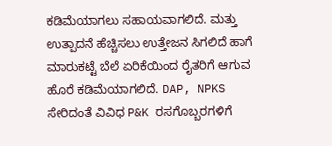ಕಡಿಮೆಯಾಗಲು ಸಹಾಯವಾಗಲಿದೆ. ಮತ್ತು ಉತ್ಪಾದನೆ ಹೆಚ್ಚಿಸಲು ಉತ್ತೇಜನ ಸಿಗಲಿದೆ ಹಾಗೆ ಮಾರುಕಟ್ಟೆ ಬೆಲೆ ಏರಿಕೆಯಿಂದ ರೈತರಿಗೆ ಆಗುವ ಹೊರೆ ಕಡಿಮೆಯಾಗಲಿದೆ. DAP, NPKS ಸೇರಿದಂತೆ ವಿವಿಧ P&K ರಸಗೊಬ್ಬರಗಳಿಗೆ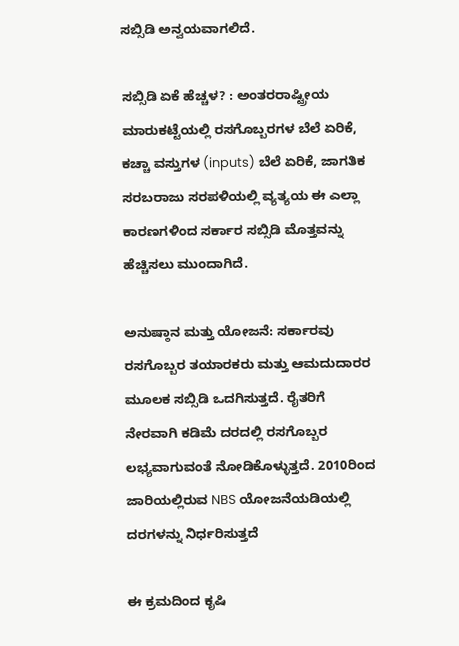ಸಬ್ಸಿಡಿ ಅನ್ವಯವಾಗಲಿದೆ.

ಸಬ್ಸಿಡಿ ಏಕೆ ಹೆಚ್ಚಳ? : ಅಂತರರಾಷ್ಟ್ರೀಯ ಮಾರುಕಟ್ಟೆಯಲ್ಲಿ ರಸಗೊಬ್ಬರಗಳ ಬೆಲೆ ಏರಿಕೆ, ಕಚ್ಚಾ ವಸ್ತುಗಳ (inputs) ಬೆಲೆ ಏರಿಕೆ, ಜಾಗತಿಕ ಸರಬರಾಜು ಸರಪಳಿಯಲ್ಲಿ ವ್ಯತ್ಯಯ ಈ ಎಲ್ಲಾ ಕಾರಣಗಳಿಂದ ಸರ್ಕಾರ ಸಬ್ಸಿಡಿ ಮೊತ್ತವನ್ನು ಹೆಚ್ಚಿಸಲು ಮುಂದಾಗಿದೆ.

ಅನುಷ್ಠಾನ ಮತ್ತು ಯೋಜನೆ: ಸರ್ಕಾರವು ರಸಗೊಬ್ಬರ ತಯಾರಕರು ಮತ್ತು ಆಮದುದಾರರ ಮೂಲಕ ಸಬ್ಸಿಡಿ ಒದಗಿಸುತ್ತದೆ. ರೈತರಿಗೆ ನೇರವಾಗಿ ಕಡಿಮೆ ದರದಲ್ಲಿ ರಸಗೊಬ್ಬರ ಲಭ್ಯವಾಗುವಂತೆ ನೋಡಿಕೊಳ್ಳುತ್ತದೆ. 2010ರಿಂದ ಜಾರಿಯಲ್ಲಿರುವ NBS ಯೋಜನೆಯಡಿಯಲ್ಲಿ ದರಗಳನ್ನು ನಿರ್ಧರಿಸುತ್ತದೆ

ಈ ಕ್ರಮದಿಂದ ಕೃಷಿ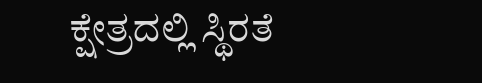ಕ್ಷೇತ್ರದಲ್ಲಿ ಸ್ಥಿರತೆ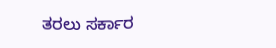ತರಲು ಸರ್ಕಾರ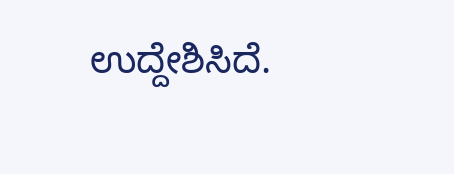ಉದ್ದೇಶಿಸಿದೆ.